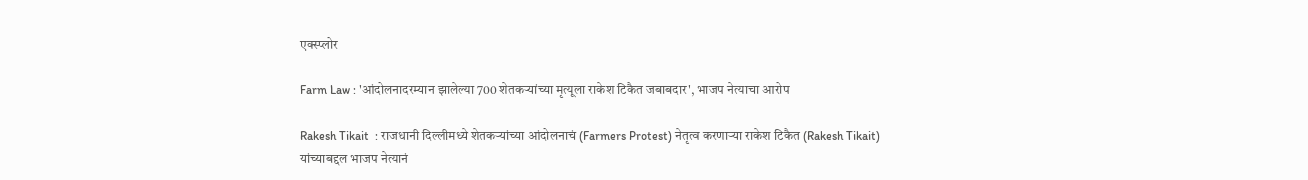एक्स्प्लोर

Farm Law : 'आंदोलनादरम्यान झालेल्या 700 शेतकऱ्यांच्या मृत्यूला राकेश टिकैत जबाबदार', भाजप नेत्याचा आरोप

Rakesh Tikait  : राजधानी दिल्लीमध्ये शेतकऱ्यांच्या आंदोलनाचं (Farmers Protest) नेतृत्व करणाऱ्या राकेश टिकैत (Rakesh Tikait) यांच्याबद्दल भाजप नेत्यानं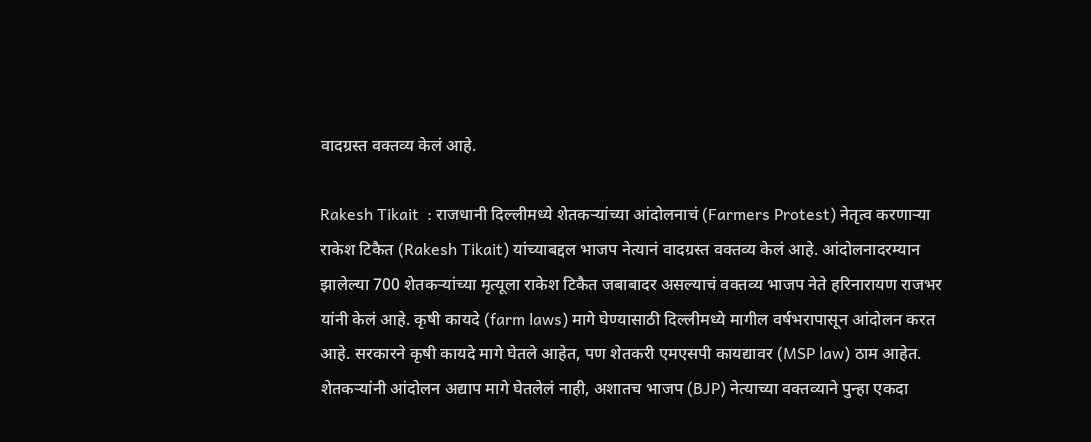वादग्रस्त वक्तव्य केलं आहे.

Rakesh Tikait  : राजधानी दिल्लीमध्ये शेतकऱ्यांच्या आंदोलनाचं (Farmers Protest) नेतृत्व करणाऱ्या राकेश टिकैत (Rakesh Tikait) यांच्याबद्दल भाजप नेत्यानं वादग्रस्त वक्तव्य केलं आहे. आंदोलनादरम्यान झालेल्या 700 शेतकऱ्यांच्या मृत्यूला राकेश टिकैत जबाबादर असल्याचं वक्तव्य भाजप नेते हरिनारायण राजभर यांनी केलं आहे. कृषी कायदे (farm laws) मागे घेण्यासाठी दिल्लीमध्ये मागील वर्षभरापासून आंदोलन करत आहे. सरकारने कृषी कायदे मागे घेतले आहेत, पण शेतकरी एमएसपी कायद्यावर (MSP law) ठाम आहेत. शेतकऱ्यांनी आंदोलन अद्याप मागे घेतलेलं नाही, अशातच भाजप (BJP) नेत्याच्या वक्तव्याने पुन्हा एकदा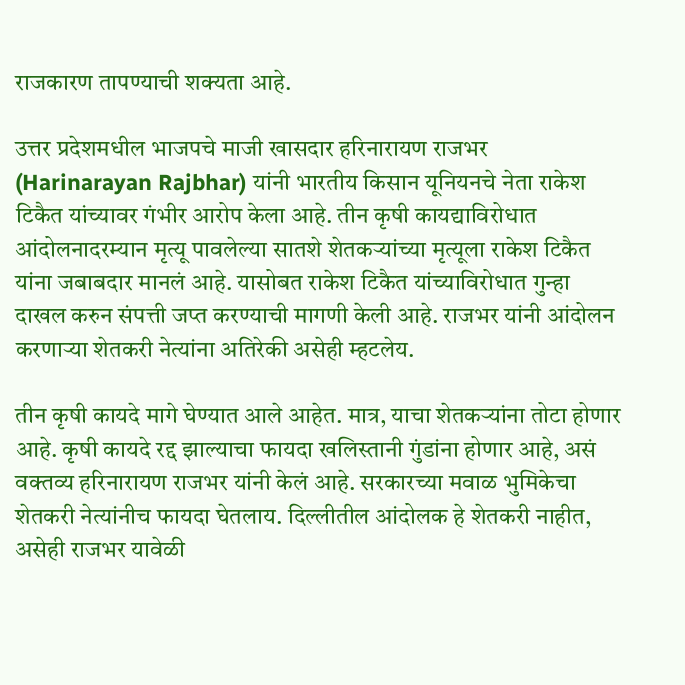राजकारण तापण्याची शक्यता आहे.

उत्तर प्रदेशमधील भाजपचे माजी खासदार हरिनारायण राजभर (Harinarayan Rajbhar) यांनी भारतीय किसान यूनियनचे नेता राकेश टिकैत यांच्यावर गंभीर आरोप केला आहे. तीन कृषी कायद्याविरोधात आंदोलनादरम्यान मृत्यू पावलेल्या सातशे शेतकऱ्यांच्या मृत्यूला राकेश टिकैत यांना जबाबदार मानलं आहे. यासोबत राकेश टिकैत यांच्याविरोधात गुन्हा दाखल करुन संपत्ती जप्त करण्याची मागणी केली आहे. राजभर यांनी आंदोलन करणाऱ्या शेतकरी नेत्यांना अतिरेकी असेही म्हटलेय.

तीन कृषी कायदे मागे घेण्यात आले आहेत. मात्र, याचा शेतकऱ्यांना तोटा होणार आहे. कृषी कायदे रद्द झाल्याचा फायदा खलिस्तानी गुंडांना होणार आहे, असं वक्तव्य हरिनारायण राजभर यांनी केलं आहे. सरकारच्या मवाळ भुमिकेचा शेतकरी नेत्यांनीच फायदा घेतलाय. दिल्लीतील आंदोलक हे शेतकरी नाहीत, असेही राजभर यावेळी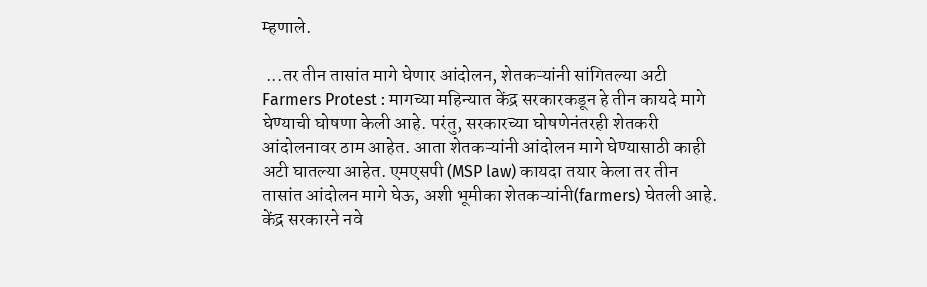म्हणाले.

 ...तर तीन तासांत मागे घेणार आंदोलन, शेतकऱ्यांनी सांगितल्या अटी
Farmers Protest : मागच्या महिन्यात केंद्र सरकारकडून हे तीन कायदे मागे घेण्याची घोषणा केली आहे. परंतु, सरकारच्या घोषणेनंतरही शेतकरी आंदोलनावर ठाम आहेत. आता शेतकऱ्यांनी आंदोलन मागे घेण्यासाठी काही अटी घातल्या आहेत. एमएसपी (MSP law) कायदा तयार केला तर तीन तासांत आंदोलन मागे घेऊ, अशी भूमीका शेतकऱ्यांनी(farmers) घेतली आहे.  केंद्र सरकारने नवे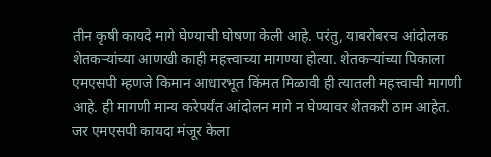तीन कृषी कायदे मागे घेण्याची घोषणा केली आहे. परंतु, याबरोबरच आंदोलक शेतकऱ्यांच्या आणखी काही महत्त्वाच्या मागण्या होत्या. शेतकऱ्यांच्या पिकाला एमएसपी म्हणजे किमान आधारभूत किंमत मिळावी ही त्यातली महत्त्वाची मागणी आहे. ही मागणी मान्य करेपर्यंत आंदोलन मागे न घेण्यावर शेतकरी ठाम आहेत. जर एमएसपी कायदा मंजूर केला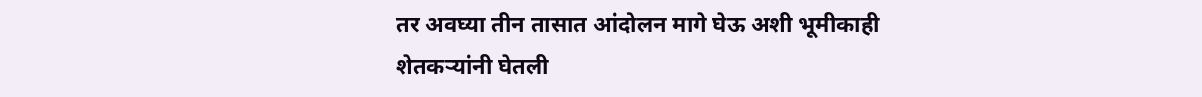तर अवघ्या तीन तासात आंदोलन मागे घेऊ अशी भूमीकाही शेतकऱ्यांनी घेतली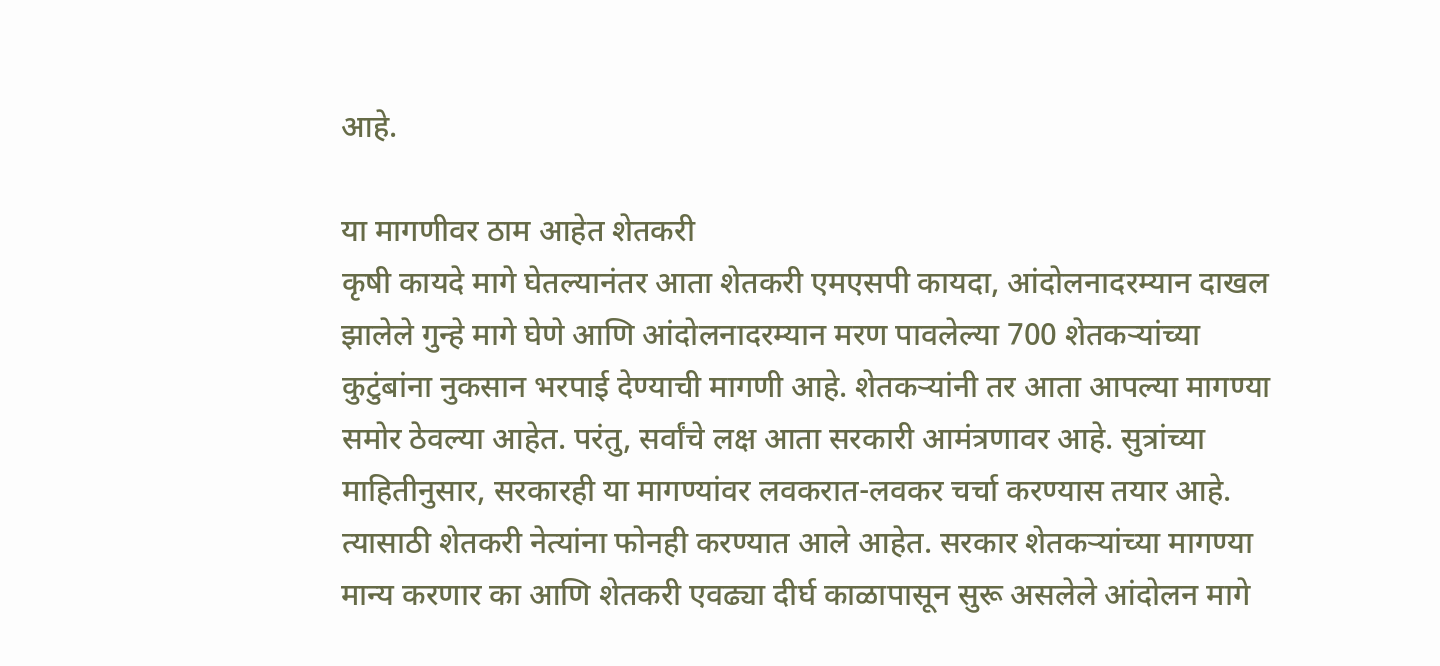आहे.

या मागणीवर ठाम आहेत शेतकरी
कृषी कायदे मागे घेतल्यानंतर आता शेतकरी एमएसपी कायदा, आंदोलनादरम्यान दाखल झालेले गुन्हे मागे घेणे आणि आंदोलनादरम्यान मरण पावलेल्या 700 शेतकऱ्यांच्या कुटुंबांना नुकसान भरपाई देण्याची मागणी आहे. शेतकऱ्यांनी तर आता आपल्या मागण्या समोर ठेवल्या आहेत. परंतु, सर्वांचे लक्ष आता सरकारी आमंत्रणावर आहे. सुत्रांच्या माहितीनुसार, सरकारही या मागण्यांवर लवकरात-लवकर चर्चा करण्यास तयार आहे. त्यासाठी शेतकरी नेत्यांना फोनही करण्यात आले आहेत. सरकार शेतकऱ्यांच्या मागण्या मान्य करणार का आणि शेतकरी एवढ्या दीर्घ काळापासून सुरू असलेले आंदोलन मागे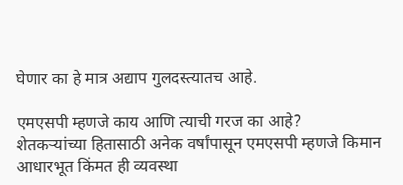घेणार का हे मात्र अद्याप गुलदस्त्यातच आहे.

एमएसपी म्हणजे काय आणि त्याची गरज का आहे?
शेतकऱ्यांच्या हितासाठी अनेक वर्षांपासून एमएसपी म्हणजे किमान आधारभूत किंमत ही व्यवस्था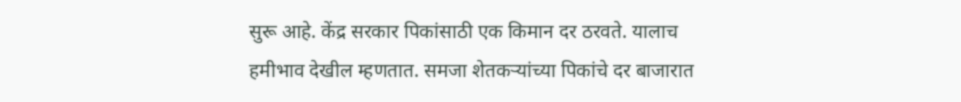सुरू आहे. केंद्र सरकार पिकांसाठी एक किमान दर ठरवते. यालाच हमीभाव देखील म्हणतात. समजा शेतकऱ्यांच्या पिकांचे दर बाजारात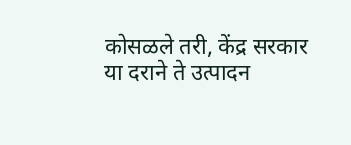कोसळले तरी, केंद्र सरकार या दराने ते उत्पादन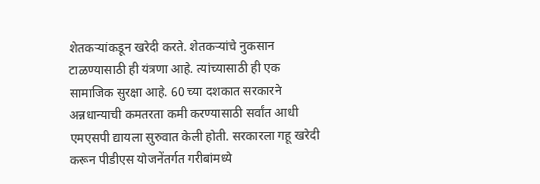शेतकऱ्यांकडून खरेदी करते. शेतकऱ्यांचे नुकसान टाळण्यासाठी ही यंत्रणा आहे. त्यांच्यासाठी ही एक सामाजिक सुरक्षा आहे. 60 च्या दशकात सरकारने अन्नधान्याची कमतरता कमी करण्यासाठी सर्वांत आधी एमएसपी द्यायला सुरुवात केली होती. सरकारला गहू खरेदी करून पीडीएस योजनेंतर्गत गरीबांमध्ये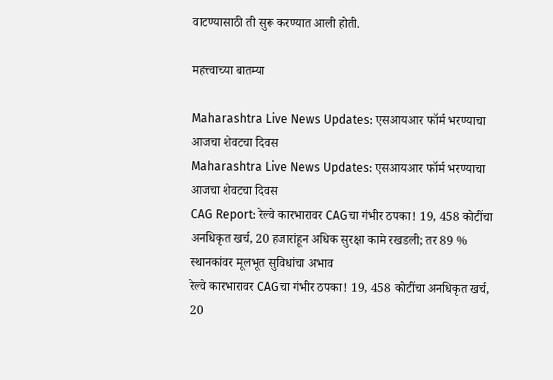वाटण्यासाठी ती सुरू करण्यात आली होती.

महत्त्वाच्या बातम्या

Maharashtra Live News Updates: एसआयआर फॉर्म भरण्याचा आजचा शेवटचा दिवस
Maharashtra Live News Updates: एसआयआर फॉर्म भरण्याचा आजचा शेवटचा दिवस
CAG Report: रेल्वे कारभारावर CAGचा गंभीर ठपका! 19, 458 कोटींचा अनधिकृत खर्च, 20 हजारांहून अधिक सुरक्षा कामे रखडली; तर 89 % स्थानकांवर मूलभूत सुविधांचा अभाव
रेल्वे कारभारावर CAGचा गंभीर ठपका! 19, 458 कोटींचा अनधिकृत खर्च, 20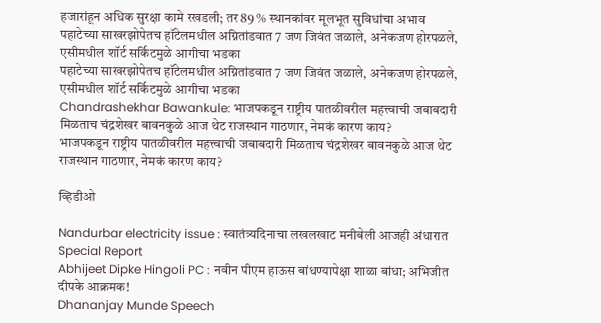हजारांहून अधिक सुरक्षा कामे रखडली; तर 89 % स्थानकांवर मूलभूत सुविधांचा अभाव
पहाटेच्या साखरझोपेतच हॉटेलमधील अग्नितांडवात 7 जण जिवंत जळाले, अनेकजण होरपळले, एसीमधील शॉर्ट सर्किटमुळे आगीचा भडका
पहाटेच्या साखरझोपेतच हॉटेलमधील अग्नितांडवात 7 जण जिवंत जळाले, अनेकजण होरपळले, एसीमधील शॉर्ट सर्किटमुळे आगीचा भडका
Chandrashekhar Bawankule: भाजपकडून राष्ट्रीय पातळीवरील महत्त्वाची जबाबदारी मिळताच चंद्रशेखर बावनकुळे आज थेट राजस्थान गाठणार, नेमकं कारण काय?
भाजपकडून राष्ट्रीय पातळीवरील महत्त्वाची जबाबदारी मिळताच चंद्रशेखर बावनकुळे आज थेट राजस्थान गाठणार, नेमकं कारण काय?

व्हिडीओ

Nandurbar electricity issue : स्वातंत्र्यदिनाचा लखलखाट मनीबेली आजही अंधारात Special Report
Abhijeet Dipke Hingoli PC : नवीन पीएम हाऊस बांधण्यापेक्षा शाळा बांधा; अभिजीत दीपके आक्रमक!
Dhananjay Munde Speech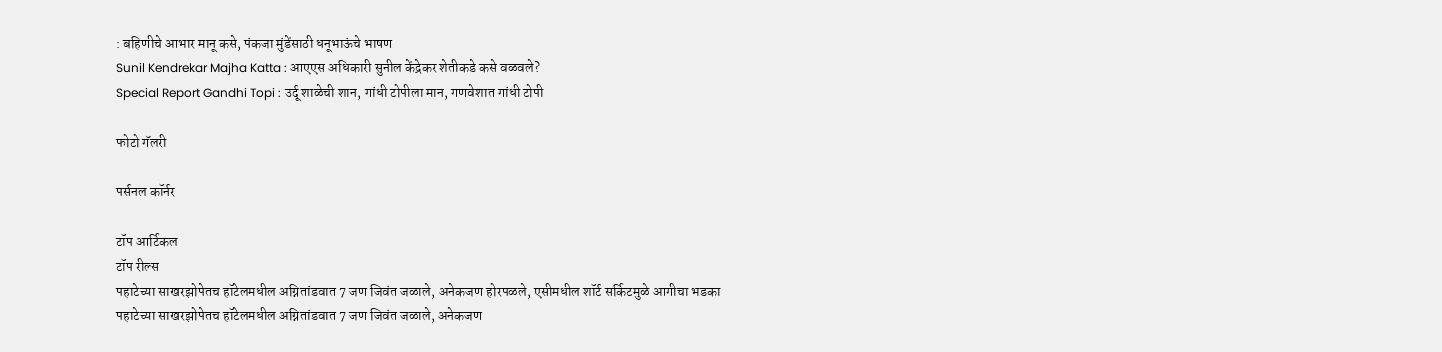: बहिणीचे आभार मानू कसे, पंकजा मुंडेंसाठी धनूभाऊंचे भाषण
Sunil Kendrekar Majha Katta : आएएस अधिकारी सुनील केंद्रेकर शेतीकडे कसे वळवले?
Special Report Gandhi Topi : उर्दू शाळेची शान, गांधी टोपीला मान, गणवेशात गांधी टोपी

फोटो गॅलरी

पर्सनल कॉर्नर

टॉप आर्टिकल
टॉप रील्स
पहाटेच्या साखरझोपेतच हॉटेलमधील अग्नितांडवात 7 जण जिवंत जळाले, अनेकजण होरपळले, एसीमधील शॉर्ट सर्किटमुळे आगीचा भडका
पहाटेच्या साखरझोपेतच हॉटेलमधील अग्नितांडवात 7 जण जिवंत जळाले, अनेकजण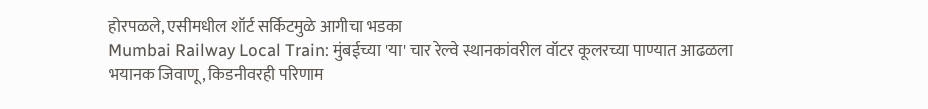होरपळले, एसीमधील शॉर्ट सर्किटमुळे आगीचा भडका
Mumbai Railway Local Train: मुंबईच्या 'या' चार रेल्वे स्थानकांवरील वॉटर कूलरच्या पाण्यात आढळला भयानक जिवाणू, किडनीवरही परिणाम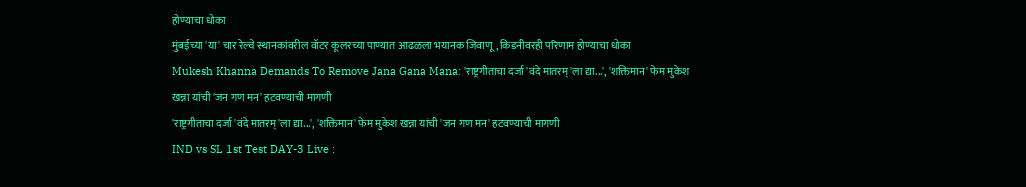होण्याचा धोका
मुंबईच्या 'या' चार रेल्वे स्थानकांवरील वॉटर कूलरच्या पाण्यात आढळला भयानक जिवाणू, किडनीवरही परिणाम होण्याचा धोका
Mukesh Khanna Demands To Remove Jana Gana Mana: 'राष्ट्रगीताचा दर्जा 'वंदे मातरम्'ला द्या...', 'शक्तिमान' फेम मुकेश खन्ना यांची 'जन गण मन' हटवण्याची मागणी
'राष्ट्रगीताचा दर्जा 'वंदे मातरम्'ला द्या...', 'शक्तिमान' फेम मुकेश खन्ना यांची 'जन गण मन' हटवण्याची मागणी
IND vs SL 1st Test DAY-3 Live :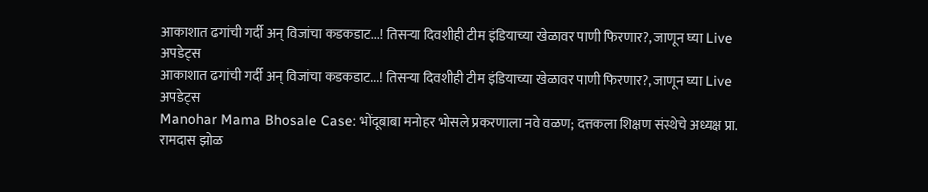आकाशात ढगांची गर्दी अन् विजांचा कडकडाट...! तिसऱ्या दिवशीही टीम इंडियाच्या खेळावर पाणी फिरणार?, जाणून घ्या Live अपडेट्स
आकाशात ढगांची गर्दी अन् विजांचा कडकडाट...! तिसऱ्या दिवशीही टीम इंडियाच्या खेळावर पाणी फिरणार?, जाणून घ्या Live अपडेट्स
Manohar Mama Bhosale Case: भोंदूबाबा मनोहर भोसले प्रकरणाला नवे वळण; दत्तकला शिक्षण संस्थेचे अध्यक्ष प्रा. रामदास झोळ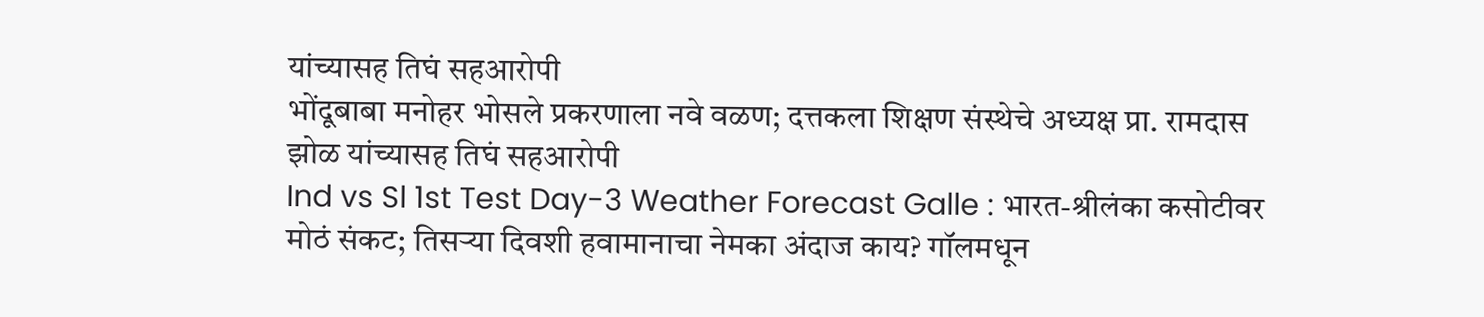यांच्यासह तिघं सहआरोपी
भोंदूबाबा मनोहर भोसले प्रकरणाला नवे वळण; दत्तकला शिक्षण संस्थेचे अध्यक्ष प्रा. रामदास झोळ यांच्यासह तिघं सहआरोपी
Ind vs Sl 1st Test Day-3 Weather Forecast Galle : भारत-श्रीलंका कसोटीवर मोठं संकट; तिसऱ्या दिवशी हवामानाचा नेमका अंदाज काय? गॉलमधून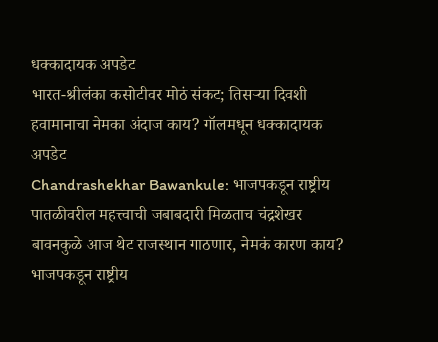धक्कादायक अपडेट
भारत-श्रीलंका कसोटीवर मोठं संकट; तिसऱ्या दिवशी हवामानाचा नेमका अंदाज काय? गॉलमधून धक्कादायक अपडेट
Chandrashekhar Bawankule: भाजपकडून राष्ट्रीय पातळीवरील महत्त्वाची जबाबदारी मिळताच चंद्रशेखर बावनकुळे आज थेट राजस्थान गाठणार, नेमकं कारण काय?
भाजपकडून राष्ट्रीय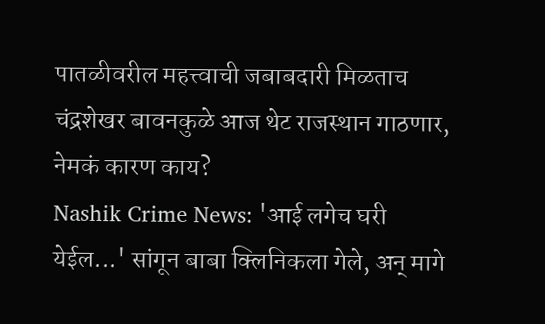पातळीवरील महत्त्वाची जबाबदारी मिळताच चंद्रशेखर बावनकुळे आज थेट राजस्थान गाठणार, नेमकं कारण काय?
Nashik Crime News: 'आई लगेच घरी येईल...' सांगून बाबा क्लिनिकला गेले, अन् मागे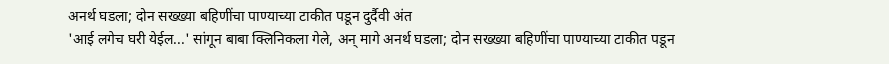अनर्थ घडला; दोन सख्ख्या बहिणींचा पाण्याच्या टाकीत पडून दुर्दैवी अंत
'आई लगेच घरी येईल...' सांगून बाबा क्लिनिकला गेले, अन् मागे अनर्थ घडला; दोन सख्ख्या बहिणींचा पाण्याच्या टाकीत पडून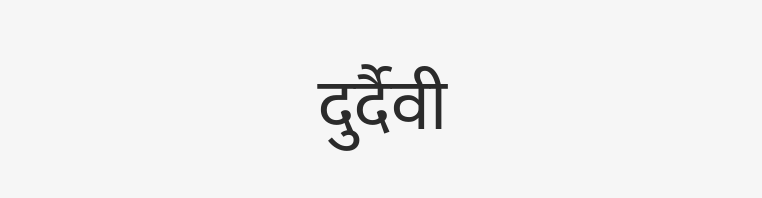दुर्दैवी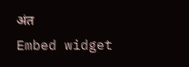अंत
Embed widget